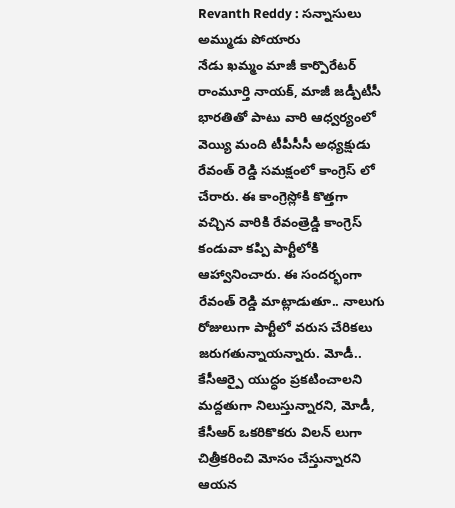Revanth Reddy : సన్నాసులు అమ్ముడు పోయారు
నేడు ఖమ్మం మాజీ కార్పొరేటర్ రాంమూర్తి నాయక్, మాజీ జడ్పీటీసీ భారతితో పాటు వారి ఆధ్వర్యంలో వెయ్యి మంది టీపీసీసీ అధ్యక్షుడు రేవంత్ రెడ్డి సమక్షంలో కాంగ్రెస్ లో చేరారు. ఈ కాంగ్రెస్లోకి కొత్తగా వచ్చిన వారికి రేవంత్రెడ్డి కాంగ్రెస్ కండువా కప్పి పార్టీలోకి ఆహ్వానించారు. ఈ సందర్భంగా రేవంత్ రెడ్డి మాట్లాడుతూ.. నాలుగు రోజులుగా పార్టీలో వరుస చేరికలు జరుగతున్నాయన్నారు. మోడీ.. కేసీఆర్పై యుద్ధం ప్రకటించాలని మద్దతుగా నిలుస్తున్నారని, మోడీ, కేసీఆర్ ఒకరికొకరు విలన్ లుగా చిత్రీకరించి మోసం చేస్తున్నారని ఆయన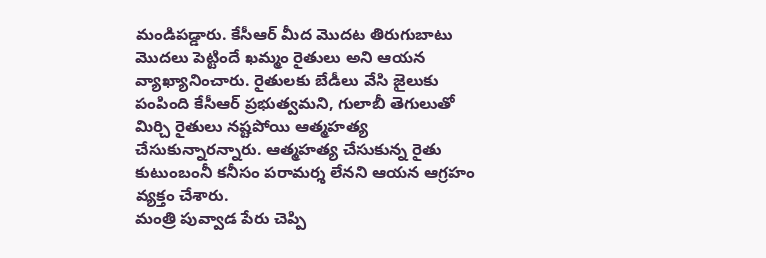మండిపడ్డారు. కేసీఆర్ మీద మొదట తిరుగుబాటు మొదలు పెట్టిందే ఖమ్మం రైతులు అని ఆయన వ్యాఖ్యానించారు. రైతులకు బేడీలు వేసి జైలుకు పంపింది కేసీఆర్ ప్రభుత్వమని, గులాబీ తెగులుతో మిర్చి రైతులు నష్టపోయి ఆత్మహత్య చేసుకున్నారన్నారు. ఆత్మహత్య చేసుకున్న రైతు కుటుంబంనీ కనీసం పరామర్శ లేనని ఆయన ఆగ్రహం వ్యక్తం చేశారు.
మంత్రి పువ్వాడ పేరు చెప్పి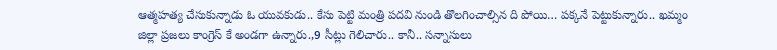ఆత్మహత్య చేసుకున్నాడు ఓ యువకుడు.. కేసు పెట్టి మంత్రి పదవి నుండి తొలగించాల్సిన ది పోయి… పక్కనే పెట్టుకున్నారు.. ఖమ్మం జిల్లా ప్రజలు కాంగ్రెస్ కే అండగా ఉన్నారు.,9 సీట్లు గెలిచారు.. కానీ.. సన్నాసులు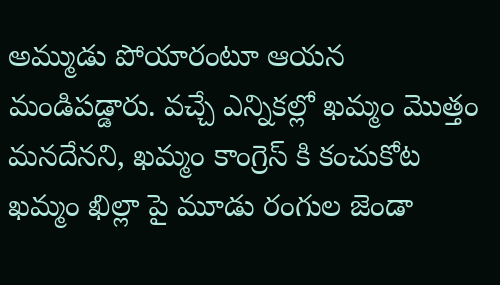అమ్ముడు పోయారంటూ ఆయన మండిపడ్డారు. వచ్చే ఎన్నికల్లో ఖమ్మం మొత్తం మనదేనని, ఖమ్మం కాంగ్రెస్ కి కంచుకోట ఖమ్మం ఖిల్లా పై మూడు రంగుల జెండా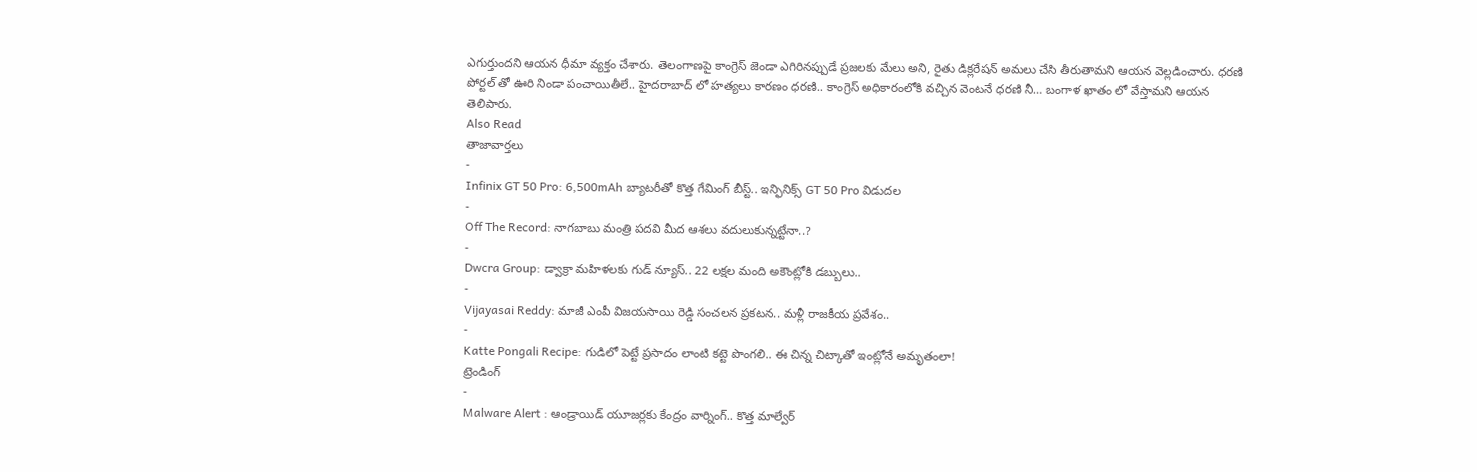ఎగుర్తుందని ఆయన ధీమా వ్యక్తం చేశారు. తెలంగాణపై కాంగ్రెస్ జెండా ఎగిరినప్పుడే ప్రజలకు మేలు అని, రైతు డిక్లరేషన్ అమలు చేసి తీరుతామని ఆయన వెల్లడించారు. ధరణి పోర్టల్ తో ఊరి నిండా పంచాయితీలే.. హైదరాబాద్ లో హత్యలు కారణం ధరణి.. కాంగ్రెస్ అధికారంలోకి వచ్చిన వెంటనే ధరణి నీ… బంగాళ ఖాతం లో వేస్తామని ఆయన తెలిపారు.
Also Read
తాజావార్తలు
-
Infinix GT 50 Pro: 6,500mAh బ్యాటరీతో కొత్త గేమింగ్ బీస్ట్.. ఇన్ఫినిక్స్ GT 50 Pro విడుదల
-
Off The Record: నాగబాబు మంత్రి పదవి మీద ఆశలు వదులుకున్నట్టేనా..?
-
Dwcra Group: డ్వాక్రా మహిళలకు గుడ్ న్యూస్.. 22 లక్షల మంది అకౌంట్లోకి డబ్బులు..
-
Vijayasai Reddy: మాజీ ఎంపీ విజయసాయి రెడ్డి సంచలన ప్రకటన.. మళ్లీ రాజకీయ ప్రవేశం..
-
Katte Pongali Recipe: గుడిలో పెట్టే ప్రసాదం లాంటి కట్టె పొంగలి.. ఈ చిన్న చిట్కాతో ఇంట్లోనే అమృతంలా!
ట్రెండింగ్
-
Malware Alert : ఆండ్రాయిడ్ యూజర్లకు కేంద్రం వార్నింగ్.. కొత్త మాల్వేర్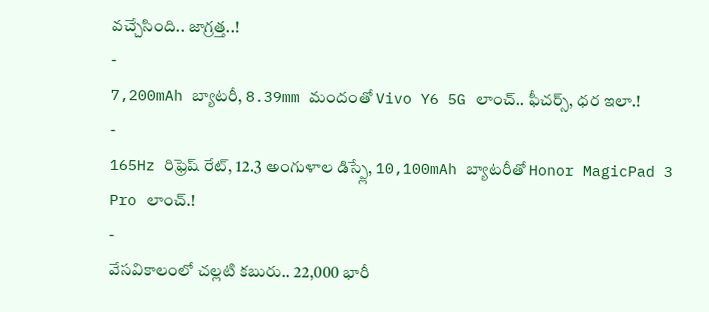వచ్చేసింది.. జాగ్రత్త..!
-
7,200mAh బ్యాటరీ, 8.39mm మందంతో Vivo Y6 5G లాంచ్.. ఫీచర్స్, ధర ఇలా.!
-
165Hz రిఫ్రెష్ రేట్, 12.3 అంగుళాల డిస్ప్లే, 10,100mAh బ్యాటరీతో Honor MagicPad 3 Pro లాంచ్.!
-
వేసవికాలంలో చల్లటి కబురు.. 22,000 భారీ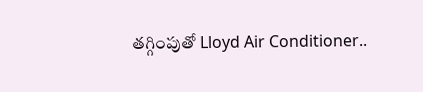తగ్గింపుతో Lloyd Air Conditioner..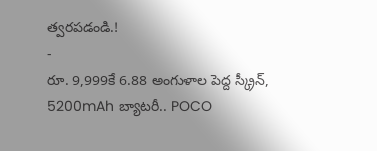త్వరపడండి.!
-
రూ. 9,999కే 6.88 అంగుళాల పెద్ద స్క్రీన్, 5200mAh బ్యాటరీ.. POCO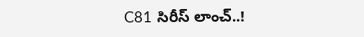C81 సిరీస్ లాంచ్..!